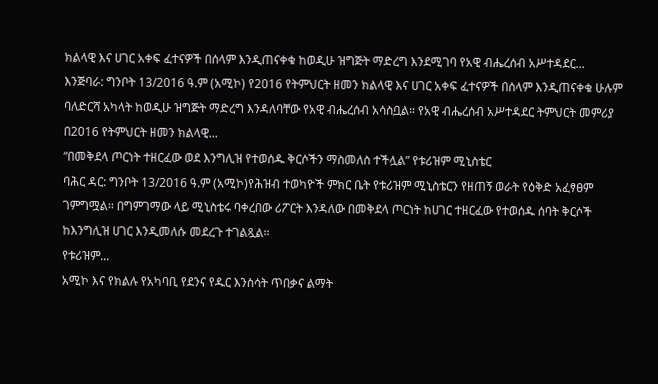ክልላዊ እና ሀገር አቀፍ ፈተናዎች በሰላም እንዲጠናቀቁ ከወዲሁ ዝግጅት ማድረግ እንደሚገባ የአዊ ብሔረሰብ አሥተዳደር...
እንጅባራ: ግንቦት 13/2016 ዓ.ም (አሚኮ) የ2016 የትምህርት ዘመን ክልላዊ እና ሀገር አቀፍ ፈተናዎች በሰላም እንዲጠናቀቁ ሁሉም ባለድርሻ አካላት ከወዲሁ ዝግጅት ማድረግ እንዳለባቸው የአዊ ብሔረሰብ አሳስቧል። የአዊ ብሔረሰብ አሥተዳደር ትምህርት መምሪያ በ2016 የትምህርት ዘመን ክልላዊ...
“በመቅደላ ጦርነት ተዘርፈው ወደ እንግሊዝ የተወሰዱ ቅርሶችን ማስመለስ ተችሏል” የቱሪዝም ሚኒስቴር
ባሕር ዳር: ግንቦት 13/2016 ዓ.ም (አሚኮ)የሕዝብ ተወካዮች ምክር ቤት የቱሪዝም ሚኒስቴርን የዘጠኝ ወራት የዕቅድ አፈፃፀም ገምግሟል፡፡ በግምገማው ላይ ሚኒስቴሩ ባቀረበው ሪፖርት እንዳለው በመቅደላ ጦርነት ከሀገር ተዘርፈው የተወሰዱ ሰባት ቅርሶች ከእንግሊዝ ሀገር እንዲመለሱ መደረጉ ተገልጿል።
የቱሪዝም...
አሚኮ እና የክልሉ የአካባቢ የደንና የዱር እንስሳት ጥበቃና ልማት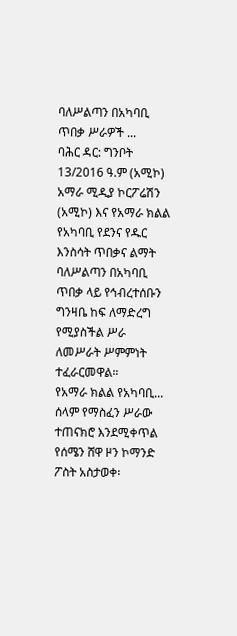ባለሥልጣን በአካባቢ ጥበቃ ሥራዎች ...
ባሕር ዳር: ግንቦት 13/2016 ዓ.ም (አሚኮ) አማራ ሚዲያ ኮርፖሬሽን (አሚኮ) እና የአማራ ክልል የአካባቢ የደንና የዱር እንስሳት ጥበቃና ልማት ባለሥልጣን በአካባቢ ጥበቃ ላይ የኅብረተሰቡን ግንዛቤ ከፍ ለማድረግ የሚያስችል ሥራ ለመሥራት ሥምምነት ተፈራርመዋል።
የአማራ ክልል የአካባቢ...
ሰላም የማስፈን ሥራው ተጠናክሮ እንደሚቀጥል የሰሜን ሸዋ ዞን ኮማንድ ፖስት አስታወቀ፡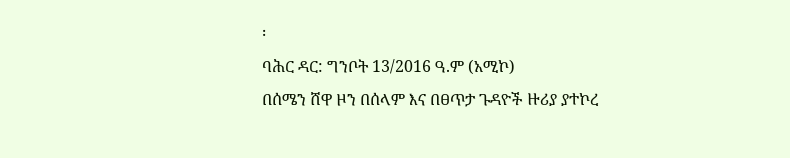፡
ባሕር ዳር: ግንቦት 13/2016 ዓ.ም (አሚኮ)
በሰሜን ሸዋ ዞን በሰላም እና በፀጥታ ጉዳዮች ዙሪያ ያተኮረ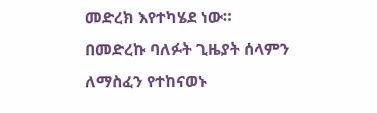መድረክ እየተካሄደ ነው። በመድረኩ ባለፉት ጊዜያት ሰላምን ለማስፈን የተከናወኑ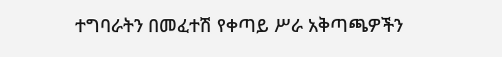ተግባራትን በመፈተሽ የቀጣይ ሥራ አቅጣጫዎችን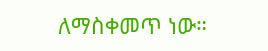ለማስቀመጥ ነው።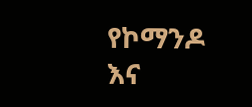የኮማንዶ እና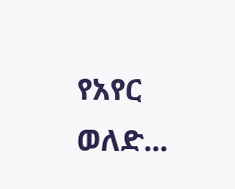የአየር ወለድ...